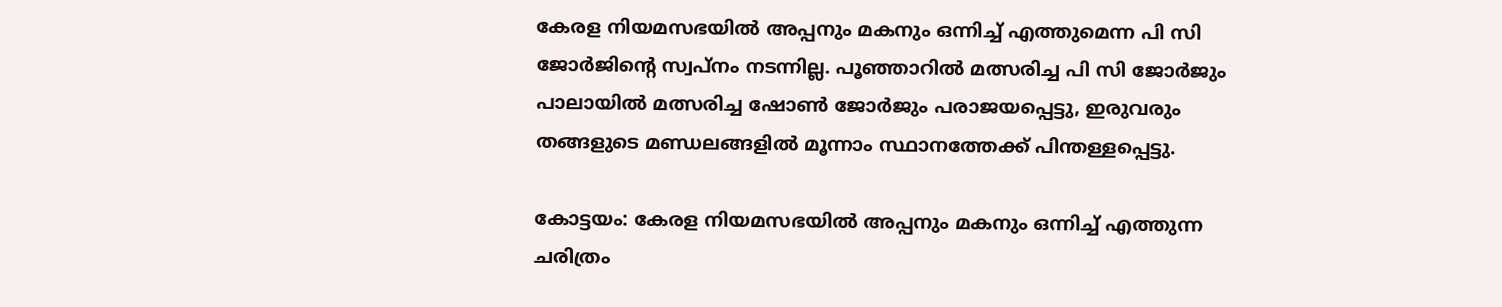കേരള നിയമസഭയിൽ അപ്പനും മകനും ഒന്നിച്ച് എത്തുമെന്ന പി സി ജോര്‍ജിന്‍റെ സ്വപ്നം നടന്നില്ല. പൂഞ്ഞാറിൽ മത്സരിച്ച പി സി ജോര്‍ജും പാലായിൽ മത്സരിച്ച ഷോൺ ജോര്‍ജും പരാജയപ്പെട്ടു, ഇരുവരും തങ്ങളുടെ മണ്ഡലങ്ങളിൽ മൂന്നാം സ്ഥാനത്തേക്ക് പിന്തള്ളപ്പെട്ടു.

കോട്ടയം: കേരള നിയമസഭയിൽ അപ്പനും മകനും ഒന്നിച്ച് എത്തുന്ന ചരിത്രം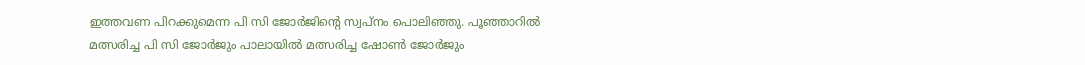ഇത്തവണ പിറക്കുമെന്ന പി സി ജോര്‍ജിന്‍റെ സ്വപ്നം പൊലിഞ്ഞു. പൂഞ്ഞാറിൽ മത്സരിച്ച പി സി ജോര്‍ജും പാലായിൽ മത്സരിച്ച ഷോൺ ജോര്‍ജും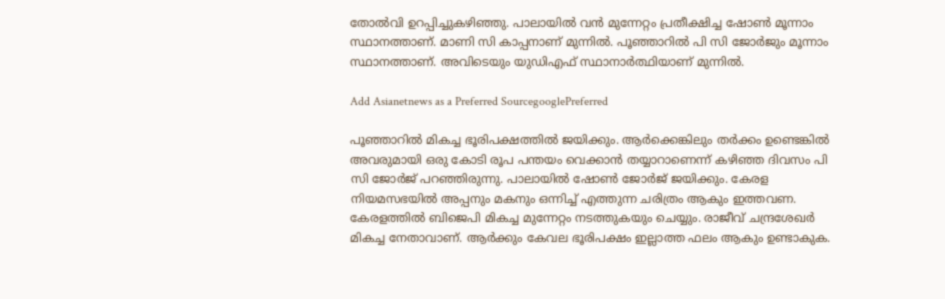തോല്‍വി ഉറപ്പിച്ചുകഴിഞ്ഞു. പാലായിൽ വൻ മുന്നേറ്റം പ്രതീക്ഷിച്ച ഷോൺ മൂന്നാം സ്ഥാനത്താണ്. മാണി സി കാപ്പനാണ് മുന്നിൽ. പൂഞ്ഞാറിൽ പി സി ജോര്‍ജും മൂന്നാം സ്ഥാനത്താണ്. അവിടെയും യുഡിഎഫ് സ്ഥാനാര്‍ത്ഥിയാണ് മുന്നിൽ.

Add Asianetnews as a Preferred SourcegooglePreferred

പൂഞ്ഞാറിൽ മികച്ച ഭൂരിപക്ഷത്തിൽ ജയിക്കും. ആർക്കെങ്കിലും തർക്കം ഉണ്ടെങ്കിൽ അവരുമായി ഒരു കോടി രൂപ പന്തയം വെക്കാൻ തയ്യാറാണെന്ന് കഴിഞ്ഞ ദിവസം പി സി ജോര്‍ജ് പറഞ്ഞിരുന്നു. പാലായിൽ ഷോൺ ജോർജ് ജയിക്കും. കേരള നിയമസഭയിൽ അപ്പനും മകനും ഒന്നിച്ച് എത്തുന്ന ചരിത്രം ആകും ഇത്തവണ. കേരളത്തിൽ ബിജെപി മികച്ച മുന്നേറ്റം നടത്തുകയും ചെയ്യും. രാജീവ്‌ ചന്ദ്രശേഖർ മികച്ച നേതാവാണ്. ആർക്കും കേവല ഭൂരിപക്ഷം ഇല്ലാത്ത ഫലം ആകും ഉണ്ടാകുക.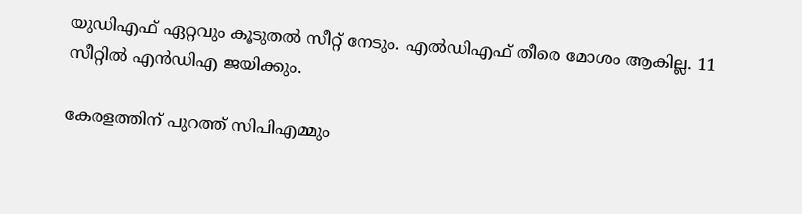യുഡിഎഫ് ഏറ്റവും കൂടുതൽ സീറ്റ് നേടും. എൽഡിഎഫ് തീരെ മോശം ആകില്ല. 11 സീറ്റിൽ എൻഡിഎ ജയിക്കും.

കേരളത്തിന്‌ പുറത്ത് സിപിഎമ്മും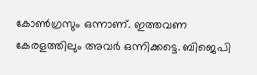കോൺഗ്രസും ഒന്നാണ്. ഇത്തവണ കേരളത്തിലും അവർ ഒന്നിക്കട്ടെ. ബിജെപി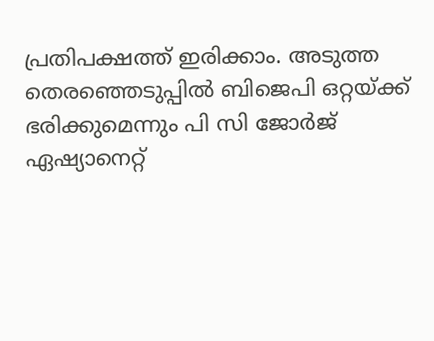പ്രതിപക്ഷത്ത് ഇരിക്കാം. അടുത്ത തെരഞ്ഞെടുപ്പിൽ ബിജെപി ഒറ്റയ്ക്ക് ഭരിക്കുമെന്നും പി സി ജോർജ് ഏഷ്യാനെറ്റ്‌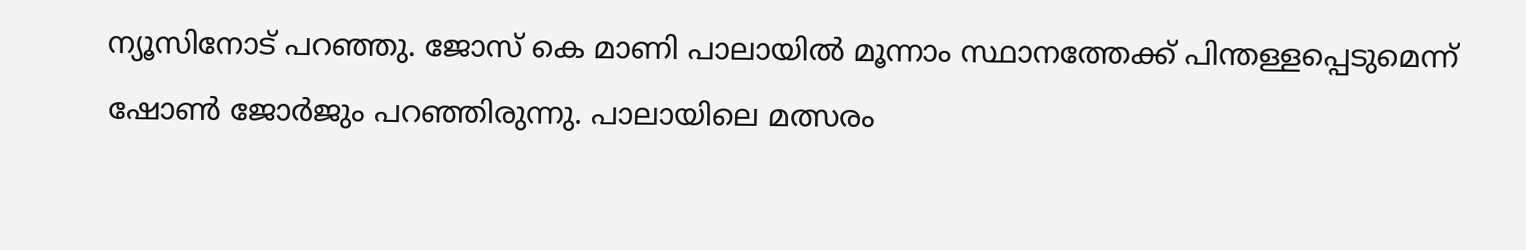ന്യൂസിനോട് പറഞ്ഞു. ജോസ് കെ മാണി പാലായിൽ മൂന്നാം സ്ഥാനത്തേക്ക് പിന്തള്ളപ്പെടുമെന്ന് ഷോൺ ജോർജും പറഞ്ഞിരുന്നു. പാലായിലെ മത്സരം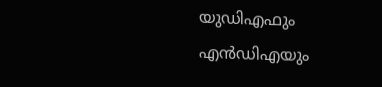യുഡിഎഫും എൻഡിഎയും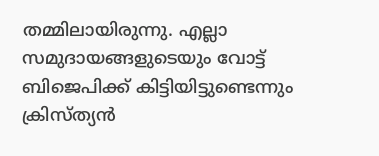തമ്മിലായിരുന്നു. എല്ലാ സമുദായങ്ങളുടെയും വോട്ട് ബിജെപിക്ക്‌ കിട്ടിയിട്ടുണ്ടെന്നും ക്രിസ്ത്യൻ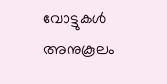വോട്ടുകൾ അനുകൂലം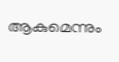ആകുമെന്നും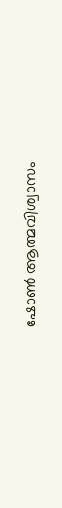ഷോൺ ആത്മവിശ്വാസം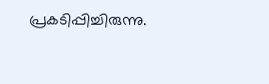പ്രകടിപ്പിച്ചിരുന്നു.